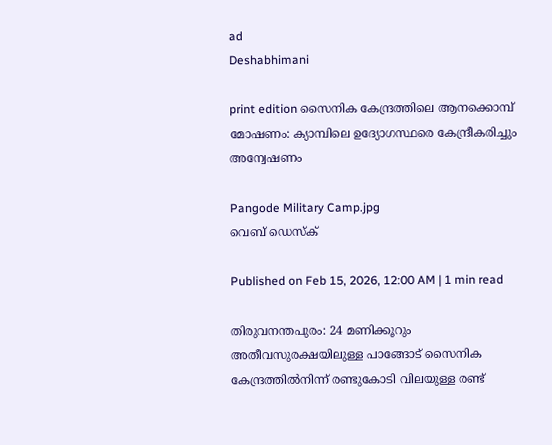ad
Deshabhimani

print edition സൈനിക കേന്ദ്രത്തിലെ ആനക്കൊമ്പ് മോഷണം: ക്യാമ്പിലെ ഉദ്യോഗസ്ഥരെ കേന്ദ്രീകരിച്ചും അന്വേഷണം

Pangode Military Camp.jpg
വെബ് ഡെസ്ക്

Published on Feb 15, 2026, 12:00 AM | 1 min read

തിരുവനന്തപുരം: 24 മണിക്കൂറും അതീവസുരക്ഷയിലുള്ള പാങ്ങോട് സൈനിക കേന്ദ്രത്തിൽനിന്ന്‌ രണ്ടുകോടി വിലയുള്ള രണ്ട്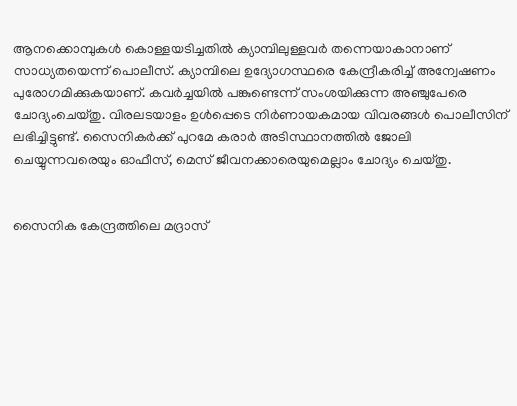ആനക്കൊമ്പുകൾ കൊള്ളയടിച്ചതിൽ ക്യാമ്പിലുള്ളവർ തന്നെയാകാനാണ് സാധ്യതയെന്ന് പൊലീസ്. ക്യാമ്പിലെ ഉദ്യോഗസ്ഥരെ കേന്ദ്രീകരിച്ച് അന്വേഷണം പുരോഗമിക്കുകയാണ്. കവർച്ചയിൽ പങ്കുണ്ടെന്ന് സംശയിക്കുന്ന അഞ്ചുപേരെ ചോദ്യംചെയ്തു. വിരലടയാളം ഉൾപ്പെടെ നിർണായകമായ വിവരങ്ങൾ പൊലീസിന് ലഭിച്ചിട്ടുണ്ട്. സൈനികർക്ക് പുറമേ കരാർ അടിസ്ഥാനത്തിൽ ജോലി ചെയ്യുന്നവരെയും ഓഫീസ്, മെസ് ജീവനക്കാരെയുമെല്ലാം ചോദ്യം ചെയ്തു.


സൈനിക കേന്ദ്രത്തിലെ മദ്രാസ്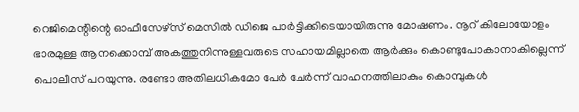റെജിമെന്റിന്റെ ഓഫീസേഴ്സ് മെസിൽ ഡിജെ പാർട്ടിക്കിടെയായിരുന്നു മോഷണം. നൂറ് കിലോയോളം ഭാരമുള്ള ആനക്കൊമ്പ് അകത്തുനിന്നുള്ളവരുടെ സഹായമില്ലാതെ ആർക്കും കൊണ്ടുപോകാനാകില്ലെന്ന് പൊലീസ് പറയുന്നു. രണ്ടോ അതിലധികമോ പേർ ചേർന്ന് വാഹനത്തിലാകും കൊമ്പുകൾ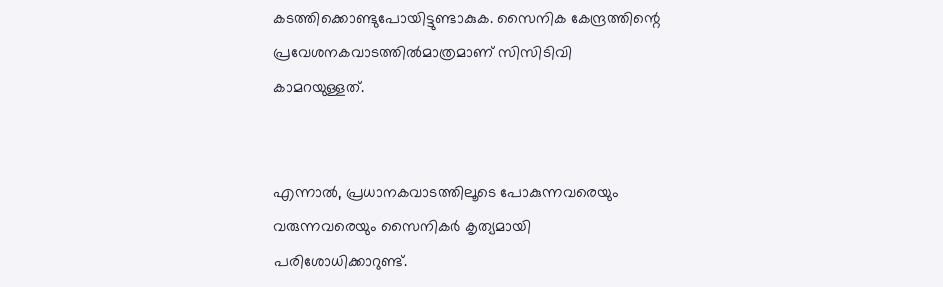കടത്തിക്കൊണ്ടുപോയിട്ടുണ്ടാകുക. സൈനിക കേന്ദ്രത്തിന്റെ പ്രവേശനകവാടത്തിൽമാത്രമാണ് സിസിടിവി കാമറയുള്ളത്.


എന്നാൽ, പ്രധാനകവാടത്തിലൂടെ പോകുന്നവരെയും വരുന്നവരെയും സൈനികർ കൃത്യമായി പരിശോധിക്കാറുണ്ട്.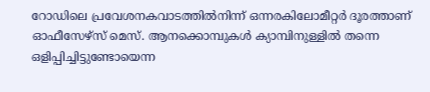റോഡിലെ പ്രവേശനകവാടത്തിൽനിന്ന് ഒന്നരകിലോമീറ്റർ ദൂരത്താണ് ഓഫീസേഴ്സ് മെസ്. ആനക്കൊമ്പുകൾ ക്യാമ്പിനുള്ളിൽ തന്നെ ഒളിപ്പിച്ചിട്ടുണ്ടോയെന്ന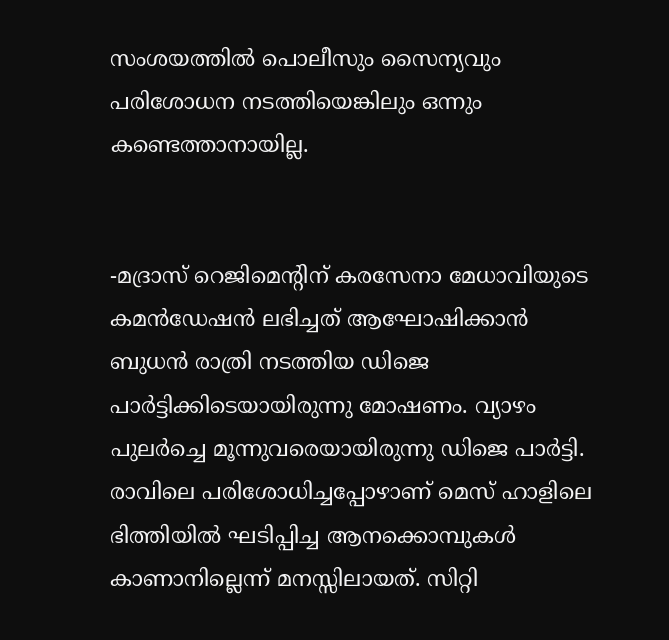സംശയത്തിൽ പൊലീസും സൈന്യവും പരിശോധന നടത്തിയെങ്കിലും ഒന്നും കണ്ടെത്താനായില്ല.


-മദ്രാസ് റെജിമെന്റിന് കരസേനാ മേധാവിയുടെ കമൻഡേഷൻ ലഭിച്ചത് ആഘോഷിക്കാൻ ബുധൻ രാത്രി നടത്തിയ ഡിജെ പാർട്ടിക്കിടെയായിരുന്നു മോഷണം. വ്യാഴം പുലർച്ചെ മൂന്നുവരെയായിരുന്നു ഡിജെ പാർട്ടി. രാവിലെ പരിശോധിച്ചപ്പോഴാണ് മെസ് ഹാളിലെ ഭിത്തിയിൽ ഘടിപ്പിച്ച ആനക്കൊമ്പുകൾ കാണാനില്ലെന്ന് മനസ്സിലായത്. സിറ്റി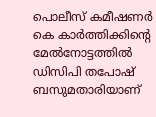പൊലീസ് കമീഷണർ കെ കാർത്തിക്കിന്റെ മേൽനോട്ടത്തിൽ ഡിസിപി തപോഷ് ബസുമതാരിയാണ്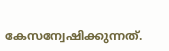കേസന്വേഷിക്കുന്നത്.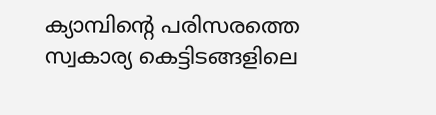ക്യാമ്പിന്റെ പരിസരത്തെ സ്വകാര്യ കെട്ടിടങ്ങളിലെ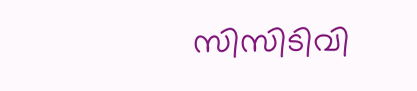സിസിടിവി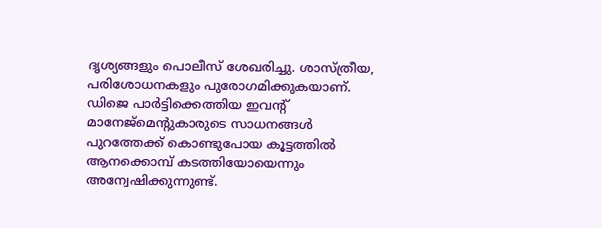ദൃശ്യങ്ങളും പൊലീസ് ശേഖരിച്ചു. ശാസ്ത്രീയ, പരിശോധനകളും പുരോഗമിക്കുകയാണ്. ഡിജെ പാർട്ടിക്കെത്തിയ ഇവന്റ് മാനേജ്മെന്റുകാരുടെ സാധനങ്ങൾ പുറത്തേക്ക് കൊണ്ടുപോയ കൂട്ടത്തിൽ ആനക്കൊമ്പ് കടത്തിയോയെന്നും അന്വേഷിക്കുന്നുണ്ട്.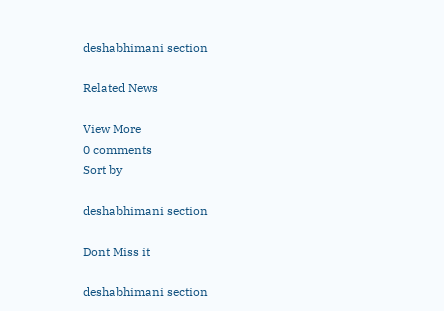deshabhimani section

Related News

View More
0 comments
Sort by

deshabhimani section

Dont Miss it

deshabhimani section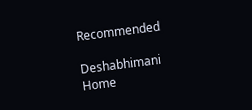Recommended

Deshabhimani
Home